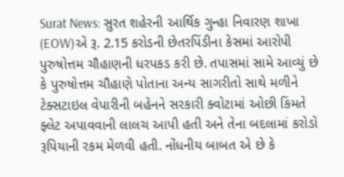Surat News: સુરત શહેરની આર્થિક ગુન્હા નિવારણ શાખા (EOW)એ રૂ. 2.15 કરોડની છેતરપિંડીના કેસમાં આરોપી પુરુષોત્તમ ચૌહાણની ધરપકડ કરી છે. તપાસમાં સામે આવ્યું છે કે પુરુષોત્તમ ચૌહાણે પોતાના અન્ય સાગરીતો સાથે મળીને ટેક્સટાઇલ વેપારીની બહેનને સરકારી ક્વોટામાં ઓછી કિંમતે ફ્લેટ અપાવવાની લાલચ આપી હતી અને તેના બદલામાં કરોડો રૂપિયાની રકમ મેળવી હતી. નોંધનીય બાબત એ છે કે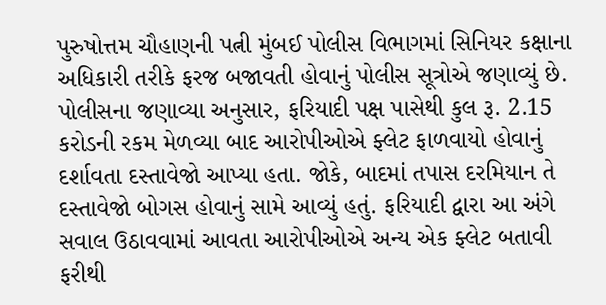પુરુષોત્તમ ચૌહાણની પત્ની મુંબઈ પોલીસ વિભાગમાં સિનિયર કક્ષાના અધિકારી તરીકે ફરજ બજાવતી હોવાનું પોલીસ સૂત્રોએ જણાવ્યું છે.
પોલીસના જણાવ્યા અનુસાર, ફરિયાદી પક્ષ પાસેથી કુલ રૂ. 2.15 કરોડની રકમ મેળવ્યા બાદ આરોપીઓએ ફ્લેટ ફાળવાયો હોવાનું દર્શાવતા દસ્તાવેજો આપ્યા હતા. જોકે, બાદમાં તપાસ દરમિયાન તે દસ્તાવેજો બોગસ હોવાનું સામે આવ્યું હતું. ફરિયાદી દ્વારા આ અંગે સવાલ ઉઠાવવામાં આવતા આરોપીઓએ અન્ય એક ફ્લેટ બતાવી ફરીથી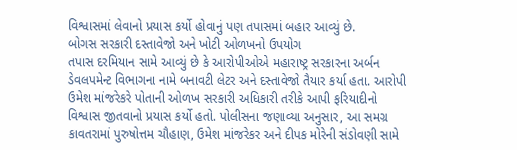વિશ્વાસમાં લેવાનો પ્રયાસ કર્યો હોવાનું પણ તપાસમાં બહાર આવ્યું છે.
બોગસ સરકારી દસ્તાવેજો અને ખોટી ઓળખનો ઉપયોગ
તપાસ દરમિયાન સામે આવ્યું છે કે આરોપીઓએ મહારાષ્ટ્ર સરકારના અર્બન ડેવલપમેન્ટ વિભાગના નામે બનાવટી લેટર અને દસ્તાવેજો તૈયાર કર્યા હતા. આરોપી ઉમેશ માંજરેકરે પોતાની ઓળખ સરકારી અધિકારી તરીકે આપી ફરિયાદીનો વિશ્વાસ જીતવાનો પ્રયાસ કર્યો હતો. પોલીસના જણાવ્યા અનુસાર, આ સમગ્ર કાવતરામાં પુરુષોત્તમ ચૌહાણ, ઉમેશ માંજરેકર અને દીપક મોરેની સંડોવણી સામે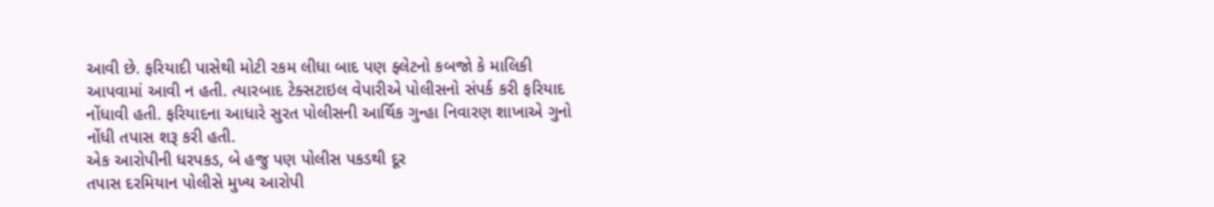આવી છે. ફરિયાદી પાસેથી મોટી રકમ લીધા બાદ પણ ફ્લેટનો કબજો કે માલિકી આપવામાં આવી ન હતી. ત્યારબાદ ટેક્સટાઇલ વેપારીએ પોલીસનો સંપર્ક કરી ફરિયાદ નોંધાવી હતી. ફરિયાદના આધારે સુરત પોલીસની આર્થિક ગુન્હા નિવારણ શાખાએ ગુનો નોંધી તપાસ શરૂ કરી હતી.
એક આરોપીની ધરપકડ, બે હજુ પણ પોલીસ પકડથી દૂર
તપાસ દરમિયાન પોલીસે મુખ્ય આરોપી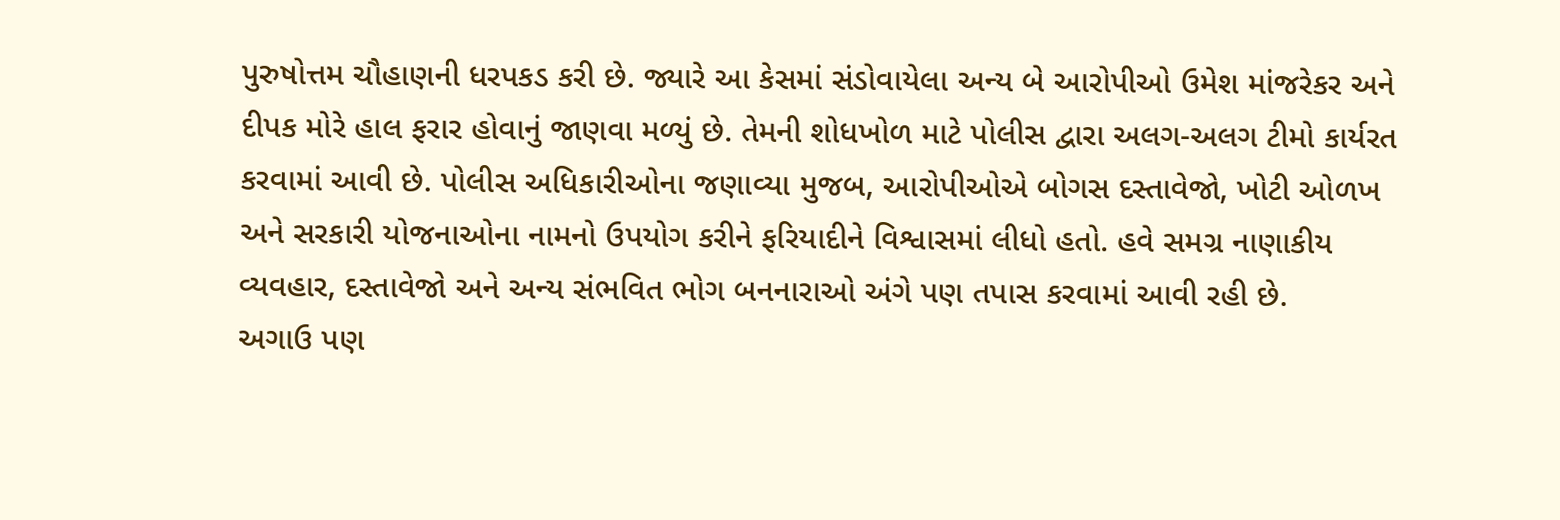પુરુષોત્તમ ચૌહાણની ધરપકડ કરી છે. જ્યારે આ કેસમાં સંડોવાયેલા અન્ય બે આરોપીઓ ઉમેશ માંજરેકર અને દીપક મોરે હાલ ફરાર હોવાનું જાણવા મળ્યું છે. તેમની શોધખોળ માટે પોલીસ દ્વારા અલગ-અલગ ટીમો કાર્યરત કરવામાં આવી છે. પોલીસ અધિકારીઓના જણાવ્યા મુજબ, આરોપીઓએ બોગસ દસ્તાવેજો, ખોટી ઓળખ અને સરકારી યોજનાઓના નામનો ઉપયોગ કરીને ફરિયાદીને વિશ્વાસમાં લીધો હતો. હવે સમગ્ર નાણાકીય વ્યવહાર, દસ્તાવેજો અને અન્ય સંભવિત ભોગ બનનારાઓ અંગે પણ તપાસ કરવામાં આવી રહી છે.
અગાઉ પણ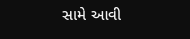સામે આવી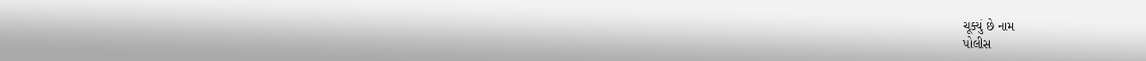ચૂક્યું છે નામ
પોલીસ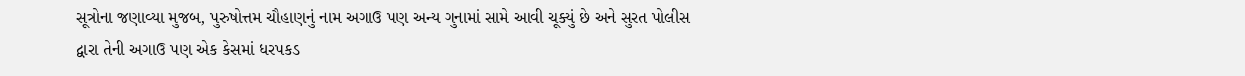સૂત્રોના જણાવ્યા મુજબ, પુરુષોત્તમ ચૌહાણનું નામ અગાઉ પણ અન્ય ગુનામાં સામે આવી ચૂક્યું છે અને સુરત પોલીસ દ્વારા તેની અગાઉ પણ એક કેસમાં ધરપકડ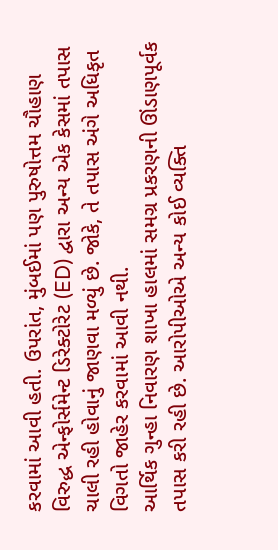કરવામાં આવી હતી. ઉપરાંત, મુંબઈમાં પણ પુરુષોત્તમ ચૌહાણ વિરુદ્ધ એન્ફોર્સમેન્ટ ડિરેક્ટોરેટ (ED) દ્વારા અન્ય એક કેસમાં તપાસ ચાલી રહી હોવાનું જાણવા મળ્યું છે. જોકે, તે તપાસ અંગે અધિકૃત વિગતો જાહેર કરવામાં આવી નથી.
આર્થિક ગુન્હા નિવારણ શાખા હાલમાં સમગ્ર પ્રકરણની ઊંડાણપૂર્વક તપાસ કરી રહી છે. આરોપીઓએ અન્ય કોઈ વ્યક્તિ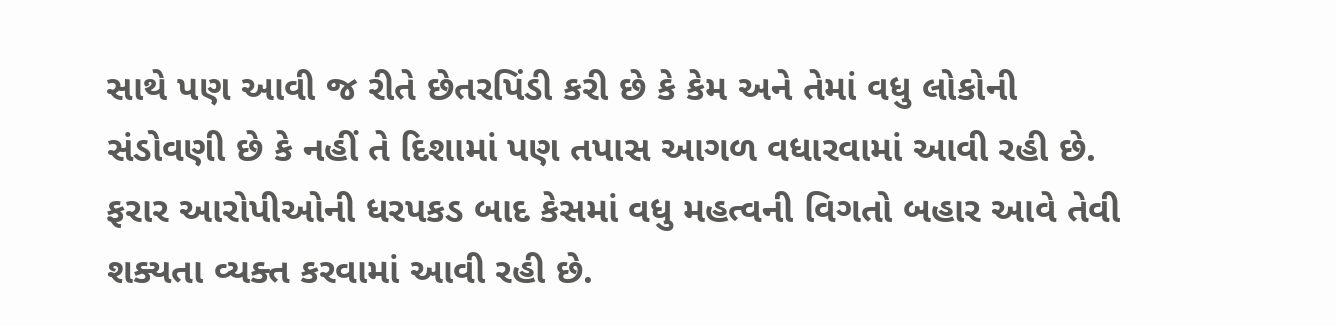સાથે પણ આવી જ રીતે છેતરપિંડી કરી છે કે કેમ અને તેમાં વધુ લોકોની સંડોવણી છે કે નહીં તે દિશામાં પણ તપાસ આગળ વધારવામાં આવી રહી છે. ફરાર આરોપીઓની ધરપકડ બાદ કેસમાં વધુ મહત્વની વિગતો બહાર આવે તેવી શક્યતા વ્યક્ત કરવામાં આવી રહી છે.